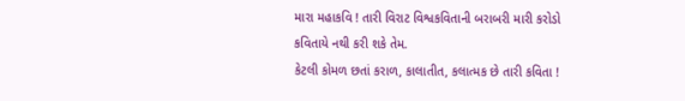મારા મહાકવિ ! તારી વિરાટ વિશ્વકવિતાની બરાબરી મારી કરોડો કવિતાયે નથી કરી શકે તેમ.
કેટલી કોમળ છતાં કરાળ, કાલાતીત, કલાત્મક છે તારી કવિતા !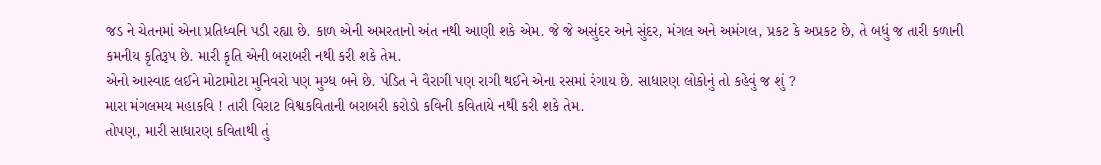જડ ને ચેતનમાં એના પ્રતિધ્વનિ પડી રહ્યા છે. કાળ એની અમરતાનો અંત નથી આણી શકે એમ. જે જે અસુંદર અને સુંદર, મંગલ અને અમંગલ, પ્રકટ કે અપ્રકટ છે, તે બધું જ તારી કળાની કમનીય કૃતિરૂપ છે. મારી કૃતિ એની બરાબરી નથી કરી શકે તેમ.
એનો આસ્વાદ લઈને મોટામોટા મુનિવરો પણ મુગ્ધ બને છે. પંડિત ને વૈરાગી પણ રાગી થઈને એના રસમાં રંગાય છે. સાધારણ લોકોનું તો કહેવું જ શું ?
મારા મંગલમય મહાકવિ ! તારી વિરાટ વિશ્વકવિતાની બરાબરી કરોડો કવિની કવિતાયે નથી કરી શકે તેમ.
તોપણ, મારી સાધારણ કવિતાથી તું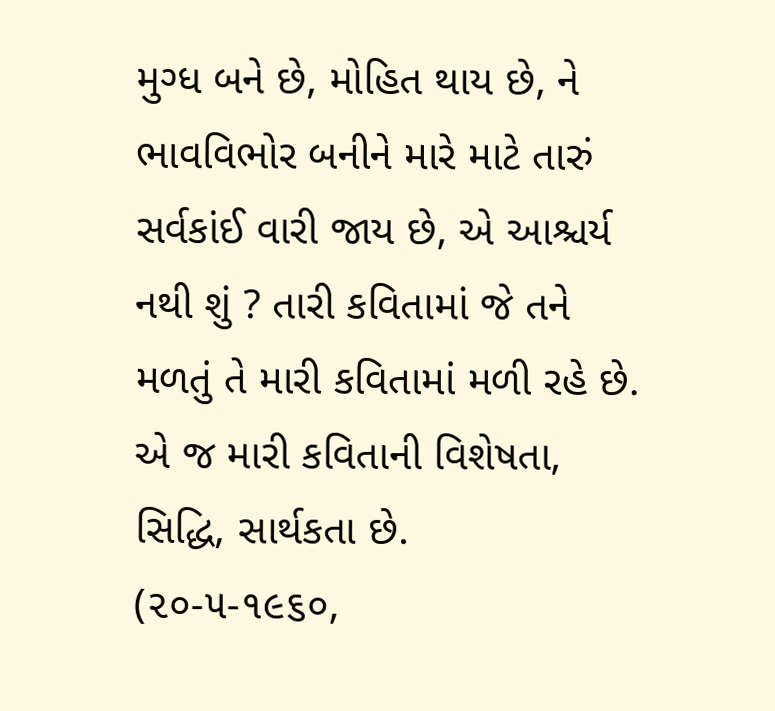મુગ્ધ બને છે, મોહિત થાય છે, ને ભાવવિભોર બનીને મારે માટે તારું સર્વકાંઈ વારી જાય છે, એ આશ્ચર્ય નથી શું ? તારી કવિતામાં જે તને મળતું તે મારી કવિતામાં મળી રહે છે. એ જ મારી કવિતાની વિશેષતા, સિદ્ધિ, સાર્થકતા છે.
(૨૦-૫-૧૯૬૦,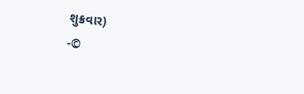શુક્રવાર)
-©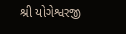શ્રી યોગેશ્વરજી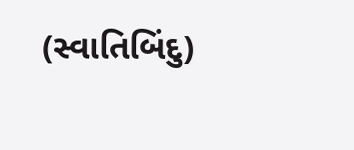(સ્વાતિબિંદુ)